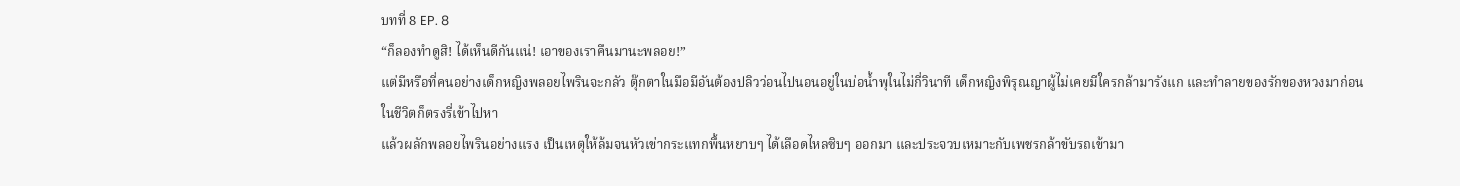บทที่ 8 EP. 8
“ก็ลองทำดูสิ! ได้เห็นดีกันแน่! เอาของเราคืนมานะพลอย!”
แต่มีหรือที่คนอย่างเด็กหญิงพลอยไพรินจะกลัว ตุ๊กตาในมือมีอันต้องปลิวว่อนไปนอนอยู่ในบ่อน้ำพุในไม่กี่วินาที เด็กหญิงพิรุณญาผู้ไม่เคยมีใครกล้ามารังแก และทำลายของรักของหวงมาก่อนในชีวิตก็ตรงรี่เข้าไปหา
แล้วผลักพลอยไพรินอย่างแรง เป็นเหตุให้ล้มจนหัวเข่ากระแทกพื้นหยาบๆ ได้เลือดไหลซิบๆ ออกมา และประจวบเหมาะกับเพชรกล้าขับรถเข้ามา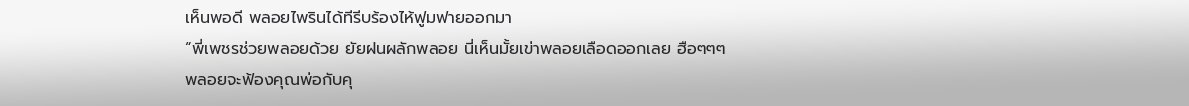เห็นพอดี พลอยไพรินได้ทีรีบร้องไห้ฟูมฟายออกมา
“พี่เพชรช่วยพลอยด้วย ยัยฝนผลักพลอย นี่เห็นมั้ยเข่าพลอยเลือดออกเลย ฮือๆๆๆ พลอยจะฟ้องคุณพ่อกับคุ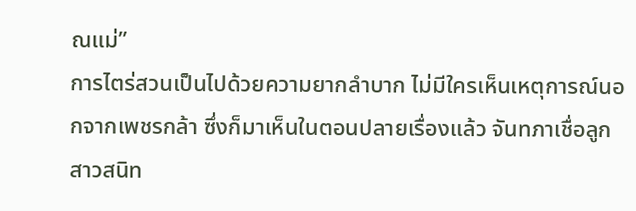ณแม่”
การไตร่สวนเป็นไปด้วยความยากลำบาก ไม่มีใครเห็นเหตุการณ์นอกจากเพชรกล้า ซึ่งก็มาเห็นในตอนปลายเรื่องแล้ว จันทภาเชื่อลูกสาวสนิท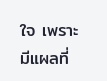ใจ เพราะมีแผลที่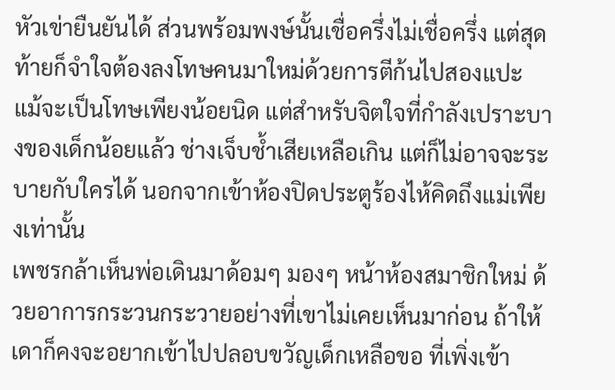หัวเข่ายืนยันได้ ส่วนพร้อมพงษ์นั้นเชื่อครึ่งไม่เชื่อครึ่ง แต่สุดท้ายก็จำใจต้องลงโทษคนมาใหม่ด้วยการตีก้นไปสองแปะ
แม้จะเป็นโทษเพียงน้อยนิด แต่สำหรับจิตใจที่กำลังเปราะบางของเด็กน้อยแล้ว ช่างเจ็บช้ำเสียเหลือเกิน แต่ก็ไม่อาจจะระบายกับใครได้ นอกจากเข้าห้องปิดประตูร้องไห้คิดถึงแม่เพียงเท่านั้น
เพชรกล้าเห็นพ่อเดินมาด้อมๆ มองๆ หน้าห้องสมาชิกใหม่ ด้วยอาการกระวนกระวายอย่างที่เขาไม่เคยเห็นมาก่อน ถ้าให้เดาก็คงจะอยากเข้าไปปลอบขวัญเด็กเหลือขอ ที่เพิ่งเข้า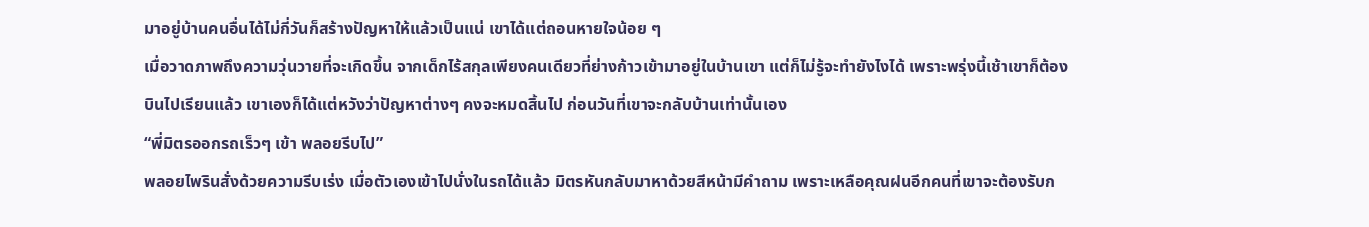มาอยู่บ้านคนอื่นได้ไม่กี่วันก็สร้างปัญหาให้แล้วเป็นแน่ เขาได้แต่ถอนหายใจน้อย ๆ
เมื่อวาดภาพถึงความวุ่นวายที่จะเกิดขึ้น จากเด็กไร้สกุลเพียงคนเดียวที่ย่างก้าวเข้ามาอยู่ในบ้านเขา แต่ก็ไม่รู้จะทำยังไงได้ เพราะพรุ่งนี้เช้าเขาก็ต้องบินไปเรียนแล้ว เขาเองก็ได้แต่หวังว่าปัญหาต่างๆ คงจะหมดสิ้นไป ก่อนวันที่เขาจะกลับบ้านเท่านั้นเอง
“พี่มิตรออกรถเร็วๆ เข้า พลอยรีบไป”
พลอยไพรินสั่งด้วยความรีบเร่ง เมื่อตัวเองเข้าไปนั่งในรถได้แล้ว มิตรหันกลับมาหาด้วยสีหน้ามีคำถาม เพราะเหลือคุณฝนอีกคนที่เขาจะต้องรับก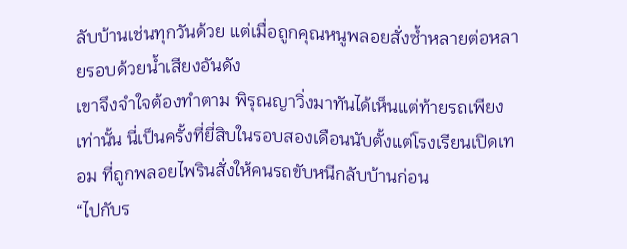ลับบ้านเช่นทุกวันด้วย แต่เมื่อถูกคุณหนูพลอยสั่งซ้ำหลายต่อหลายรอบด้วยน้ำเสียงอันดัง
เขาจึงจำใจต้องทำตาม พิรุณญาวิ่งมาทันได้เห็นแต่ท้ายรถเพียงเท่านั้น นี่เป็นครั้งที่ยี่สิบในรอบสองเดือนนับตั้งแต่โรงเรียนเปิดเทอม ที่ถูกพลอยไพรินสั่งให้คนรถขับหนีกลับบ้านก่อน
“ไปกับร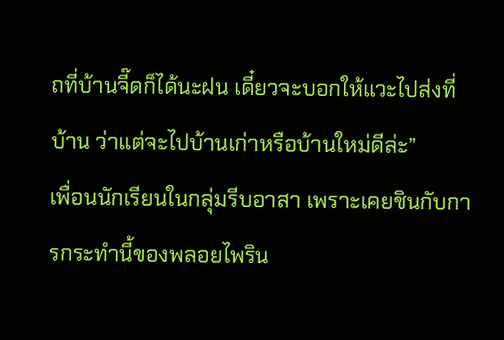ถที่บ้านจี๊ดก็ได้นะฝน เดี๋ยวจะบอกให้แวะไปส่งที่บ้าน ว่าแต่จะไปบ้านเก่าหรือบ้านใหม่ดีล่ะ”
เพื่อนนักเรียนในกลุ่มรีบอาสา เพราะเคยชินกับการกระทำนี้ของพลอยไพริน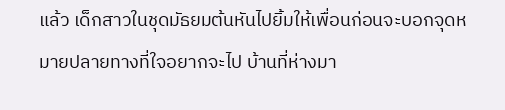แล้ว เด็กสาวในชุดมัธยมต้นหันไปยิ้มให้เพื่อนก่อนจะบอกจุดหมายปลายทางที่ใจอยากจะไป บ้านที่ห่างมา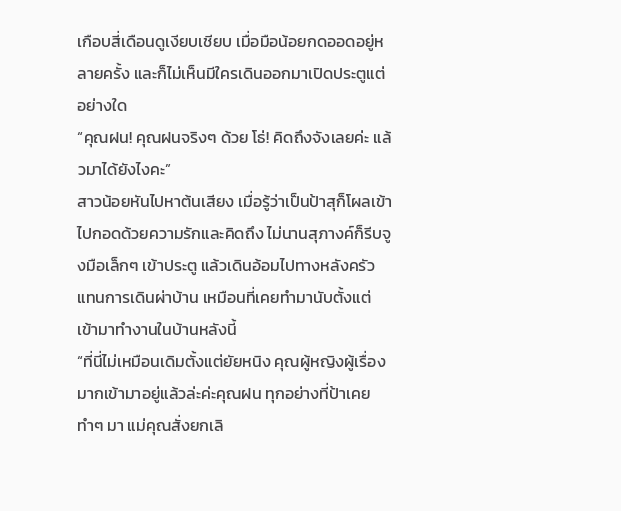เกือบสี่เดือนดูเงียบเชียบ เมื่อมือน้อยกดออดอยู่หลายครั้ง และก็ไม่เห็นมีใครเดินออกมาเปิดประตูแต่อย่างใด
“คุณฝน! คุณฝนจริงๆ ด้วย โธ่! คิดถึงจังเลยค่ะ แล้วมาได้ยังไงคะ”
สาวน้อยหันไปหาต้นเสียง เมื่อรู้ว่าเป็นป้าสุก็โผลเข้าไปกอดด้วยความรักและคิดถึง ไม่นานสุภางค์ก็รีบจูงมือเล็กๆ เข้าประตู แล้วเดินอ้อมไปทางหลังครัวแทนการเดินผ่าบ้าน เหมือนที่เคยทำมานับตั้งแต่เข้ามาทำงานในบ้านหลังนี้
“ที่นี่ไม่เหมือนเดิมตั้งแต่ยัยหนิง คุณผู้หญิงผู้เรื่องมากเข้ามาอยู่แล้วล่ะค่ะคุณฝน ทุกอย่างที่ป้าเคยทำๆ มา แม่คุณสั่งยกเลิ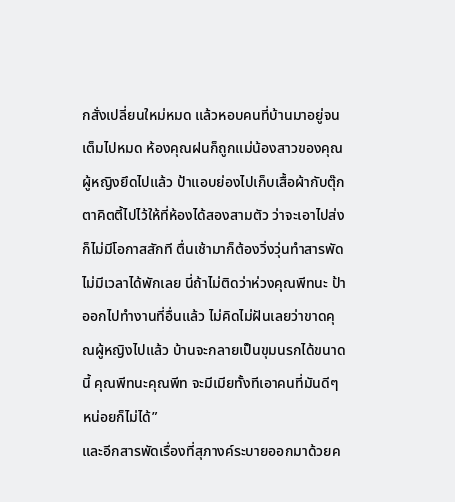กสั่งเปลี่ยนใหม่หมด แล้วหอบคนที่บ้านมาอยู่จนเต็มไปหมด ห้องคุณฝนก็ถูกแม่น้องสาวของคุณผู้หญิงยึดไปแล้ว ป้าแอบย่องไปเก็บเสื้อผ้ากับตุ๊กตาคิตตี้ไปไว้ให้ที่ห้องได้สองสามตัว ว่าจะเอาไปส่งก็ไม่มีโอกาสสักที ตื่นเช้ามาก็ต้องวิ่งวุ่นทำสารพัด ไม่มีเวลาได้พักเลย นี่ถ้าไม่ติดว่าห่วงคุณพีทนะ ป้าออกไปทำงานที่อื่นแล้ว ไม่คิดไม่ฝันเลยว่าขาดคุณผู้หญิงไปแล้ว บ้านจะกลายเป็นขุมนรกได้ขนาดนี้ คุณพีทนะคุณพีท จะมีเมียทั้งทีเอาคนที่มันดีๆ หน่อยก็ไม่ได้”
และอีกสารพัดเรื่องที่สุภางค์ระบายออกมาด้วยค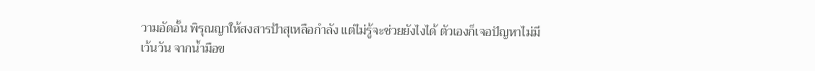วามอัดอั้น พิรุณญาให้สงสารป้าสุเหลือกำลัง แต่ไม่รู้จะช่วยยังไงได้ ตัวเองก็เจอปัญหาไม่มีเว้นวัน จากน้ำมือข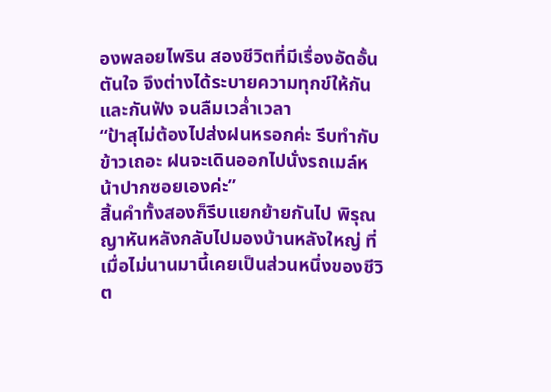องพลอยไพริน สองชีวิตที่มีเรื่องอัดอั้นตันใจ จึงต่างได้ระบายความทุกข์ให้กันและกันฟัง จนลืมเวล่ำเวลา
“ป้าสุไม่ต้องไปส่งฝนหรอกค่ะ รีบทำกับข้าวเถอะ ฝนจะเดินออกไปนั่งรถเมล์หน้าปากซอยเองค่ะ”
สิ้นคำทั้งสองก็รีบแยกย้ายกันไป พิรุณญาหันหลังกลับไปมองบ้านหลังใหญ่ ที่เมื่อไม่นานมานี้เคยเป็นส่วนหนึ่งของชีวิต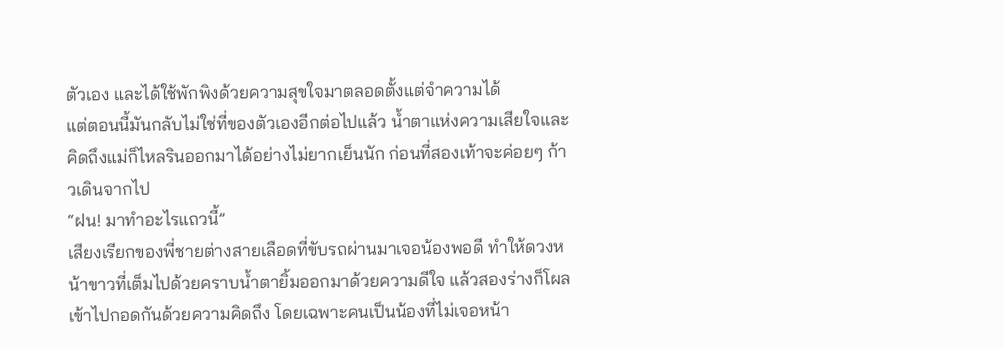ตัวเอง และได้ใช้พักพิงด้วยความสุขใจมาตลอดตั้งแต่จำความได้
แต่ตอนนี้มันกลับไม่ใช่ที่ของตัวเองอีกต่อไปแล้ว น้ำตาแห่งความเสียใจและคิดถึงแม่ก็ไหลรินออกมาได้อย่างไม่ยากเย็นนัก ก่อนที่สองเท้าจะค่อยๆ ก้าวเดินจากไป
“ฝน! มาทำอะไรแถวนี้”
เสียงเรียกของพี่ชายต่างสายเลือดที่ขับรถผ่านมาเจอน้องพอดี ทำให้ดวงหน้าขาวที่เต็มไปด้วยคราบน้ำตายิ้มออกมาด้วยความดีใจ แล้วสองร่างก็โผลเข้าไปกอดกันด้วยความคิดถึง โดยเฉพาะคนเป็นน้องที่ไม่เจอหน้า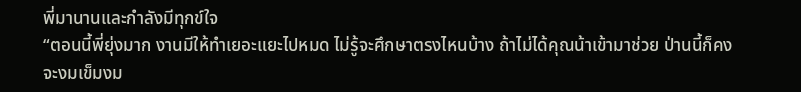พี่มานานและกำลังมีทุกข์ใจ
“ตอนนี้พี่ยุ่งมาก งานมีให้ทำเยอะแยะไปหมด ไม่รู้จะศึกษาตรงไหนบ้าง ถ้าไม่ได้คุณน้าเข้ามาช่วย ป่านนี้ก็คงจะงมเข็มงม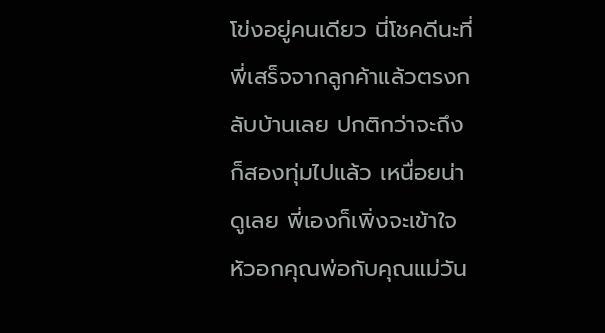โข่งอยู่คนเดียว นี่โชคดีนะที่พี่เสร็จจากลูกค้าแล้วตรงกลับบ้านเลย ปกติกว่าจะถึงก็สองทุ่มไปแล้ว เหนื่อยน่าดูเลย พี่เองก็เพิ่งจะเข้าใจหัวอกคุณพ่อกับคุณแม่วัน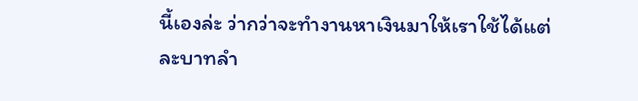นี้เองล่ะ ว่ากว่าจะทำงานหาเงินมาให้เราใช้ได้แต่ละบาทลำ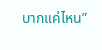บากแค่ไหน”